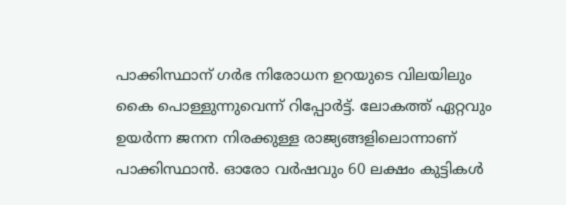പാക്കിസ്ഥാന് ഗര്‍ഭ നിരോധന ഉറയുടെ വിലയിലും കൈ പൊള്ളുന്നുവെന്ന് റിപ്പോര്‍ട്ട്. ലോകത്ത് ഏറ്റവും ഉയര്‍ന്ന ജനന നിരക്കുള്ള രാജ്യങ്ങളിലൊന്നാണ് പാക്കിസ്ഥാന്‍. ഓരോ വര്‍ഷവും 60 ലക്ഷം കുട്ടികള്‍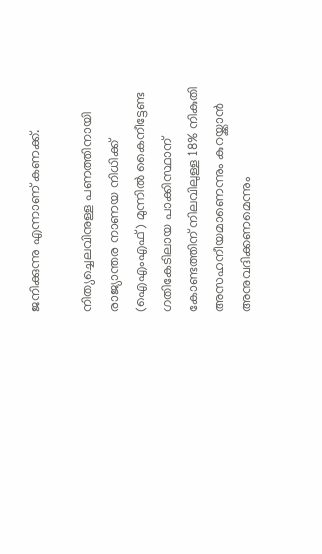ജനിക്കുന്നു എന്നാണ് കണക്ക്.

നിത്യച്ചെലവിനുള്ള പണത്തിനായി രാജ്യാന്തര നാണയ നിധിക്ക് (ഐഎംഎഫ്) മുന്നില്‍ കൈനീട്ടേണ്ട ഗതികേടിലായ പാക്കിസ്ഥാന് കോണ്ടത്തിന് നിലവിലുള്ള 18% നികുതി അസഹനീയമാണെന്നും കുറയ്ക്കാന്‍ അനുവദിക്കണമെന്നും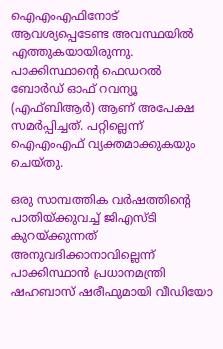ഐഎംഎഫിനോട് ആവശ്യപ്പെടേണ്ട അവസ്ഥയില്‍ എത്തുകയായിരുന്നു. പാക്കിസ്ഥാന്റെ ഫെഡറല്‍ ബോര്‍ഡ് ഓഫ് റവന്യൂ (എഫ്ബിആര്‍) ആണ് അപേക്ഷ സമര്‍പ്പിച്ചത്. പറ്റില്ലെന്ന് ഐഎംഎഫ് വ്യക്തമാക്കുകയും ചെയ്തു.

ഒരു സാമ്പത്തിക വര്‍ഷത്തിന്റെ പാതിയ്ക്കുവച്ച് ജിഎസ്ടി കുറയ്ക്കുന്നത് അനുവദിക്കാനാവില്ലെന്ന് പാക്കിസ്ഥാന്‍ പ്രധാനമന്ത്രി ഷഹബാസ് ഷരീഫുമായി വീഡിയോ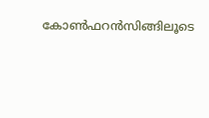കോണ്‍ഫറന്‍സിങ്ങിലൂടെ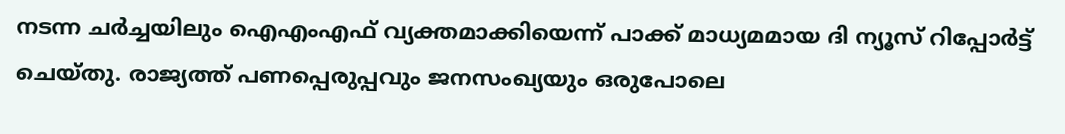നടന്ന ചര്‍ച്ചയിലും ഐഎംഎഫ് വ്യക്തമാക്കിയെന്ന് പാക്ക് മാധ്യമമായ ദി ന്യൂസ് റിപ്പോര്‍ട്ട് ചെയ്തു. രാജ്യത്ത് പണപ്പെരുപ്പവും ജനസംഖ്യയും ഒരുപോലെ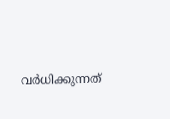വര്‍ധിക്കുന്നത്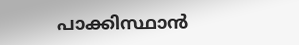പാക്കിസ്ഥാന്‍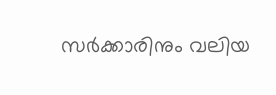സര്‍ക്കാരിനും വലിയ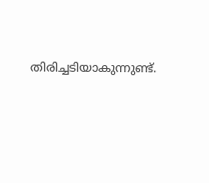തിരിച്ചടിയാകുന്നുണ്ട്.